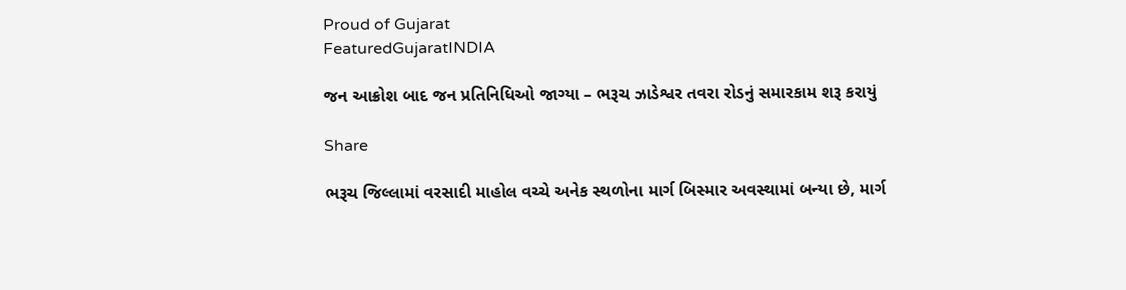Proud of Gujarat
FeaturedGujaratINDIA

જન આક્રોશ બાદ જન પ્રતિનિધિઓ જાગ્યા – ભરૂચ ઝાડેશ્વર તવરા રોડનું સમારકામ શરૂ કરાયું

Share

ભરૂચ જિલ્લામાં વરસાદી માહોલ વચ્ચે અનેક સ્થળોના માર્ગ બિસ્માર અવસ્થામાં બન્યા છે, માર્ગ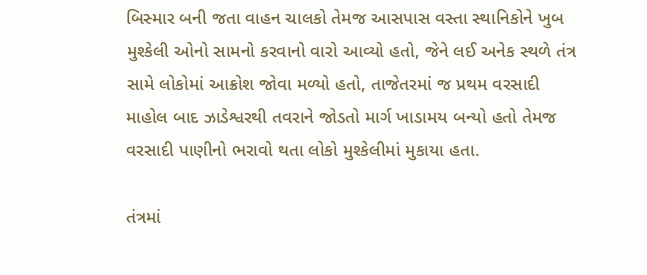બિસ્માર બની જતા વાહન ચાલકો તેમજ આસપાસ વસ્તા સ્થાનિકોને ખુબ મુશ્કેલી ઓનો સામનો કરવાનો વારો આવ્યો હતો, જેને લઈ અનેક સ્થળે તંત્ર સામે લોકોમાં આક્રોશ જોવા મળ્યો હતો, તાજેતરમાં જ પ્રથમ વરસાદી માહોલ બાદ ઝાડેશ્વરથી તવરાને જોડતો માર્ગ ખાડામય બન્યો હતો તેમજ વરસાદી પાણીનો ભરાવો થતા લોકો મુશ્કેલીમાં મુકાયા હતા.

તંત્રમાં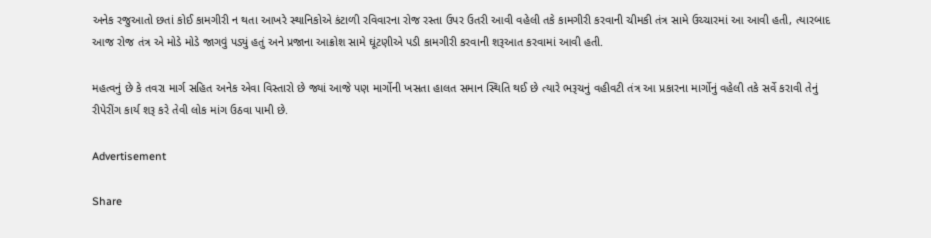અનેક રજુઆતો છતાં કોઈ કામગીરી ન થતા આખરે સ્થાનિકોએ કંટાળી રવિવારના રોજ રસ્તા ઉપર ઉતરી આવી વહેલી તકે કામગીરી કરવાની ચીમકી તંત્ર સામે ઉચ્ચારમાં આ આવી હતી, ત્યારબાદ આજ રોજ તંત્ર એ મોડે મોડે જાગવું પડ્યું હતું અને પ્રજાના આક્રોશ સામે ઘૂંટણીએ પડી કામગીરી કરવાની શરૂઆત કરવામાં આવી હતી.

મહત્વનું છે કે તવરા માર્ગ સહિત અનેક એવા વિસ્તારો છે જ્યાં આજે પણ માર્ગોની ખસતા હાલત સમાન સ્થિતિ થઈ છે ત્યારે ભરૂચનું વહીવટી તંત્ર આ પ્રકારના માર્ગોનું વહેલી તકે સર્વે કરાવી તેનું રીપેરીંગ કાર્ય શરૂ કરે તેવી લોક માંગ ઉઠવા પામી છે.

Advertisement

Share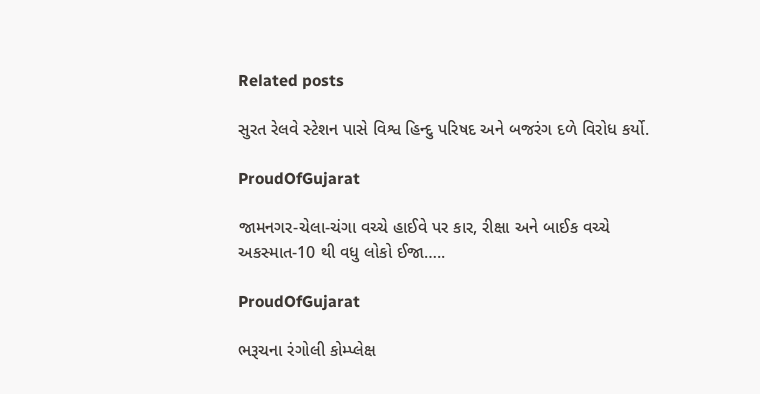Related posts

સુરત રેલવે સ્ટેશન પાસે વિશ્વ હિન્દુ પરિષદ અને બજરંગ દળે વિરોધ કર્યો.

ProudOfGujarat

જામનગર-ચેલા-ચંગા વચ્ચે હાઈવે પર કાર, રીક્ષા અને બાઈક વચ્ચે અકસ્માત-10 થી વધુ લોકો ઈજા…..

ProudOfGujarat

ભરૂચના રંગોલી કોમ્પ્લેક્ષ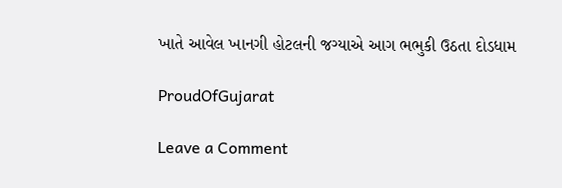ખાતે આવેલ ખાનગી હોટલની જગ્યાએ આગ ભભુકી ઉઠતા દોડધામ

ProudOfGujarat

Leave a Comment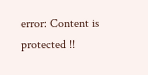error: Content is protected !!